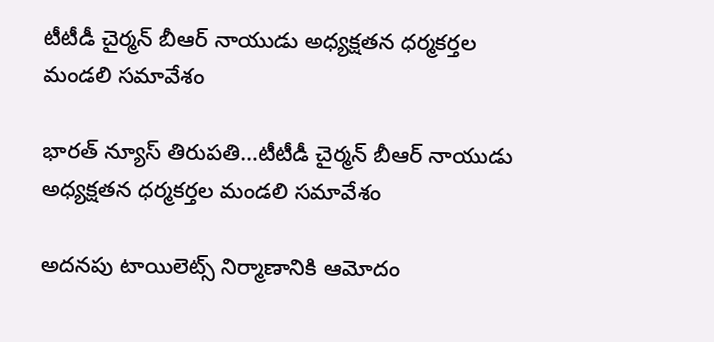టీటీడీ చైర్మన్ బీఆర్ నాయుడు అధ్యక్షతన ధర్మకర్తల మండలి సమావేశం

భారత్ న్యూస్ తిరుపతి…టీటీడీ చైర్మన్ బీఆర్ నాయుడు అధ్యక్షతన ధర్మకర్తల మండలి సమావేశం

అదనపు టాయిలెట్స్ నిర్మాణానికి ఆమోదం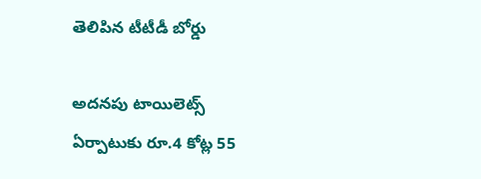తెలిపిన టీటీడీ బోర్డు

అదనపు టాయిలెట్స్ ఏర్పాటుకు రూ.4 కోట్ల 55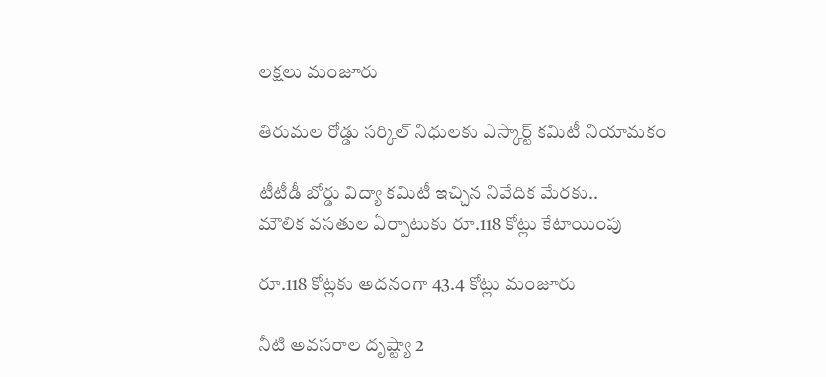లక్షలు మంజూరు

తిరుమల రోడ్డు సర్కిల్‌ నిధులకు ఎస్కార్ట్ కమిటీ నియామకం

టీటీడీ బోర్డు విద్యా కమిటీ ఇచ్చిన నివేదిక మేరకు..
మౌలిక వసతుల ఏర్పాటుకు రూ.118 కోట్లు కేటాయింపు

రూ.118 కోట్లకు అదనంగా 43.4 కోట్లు మంజూరు

నీటి అవసరాల దృష్ట్యా 2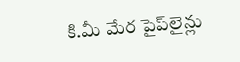కి.మీ మేర పైప్‌లైన్లు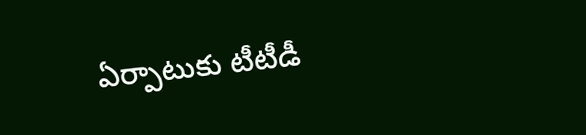ఏర్పాటుకు టీటీడీ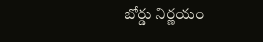బోర్డు నిర్ణయం